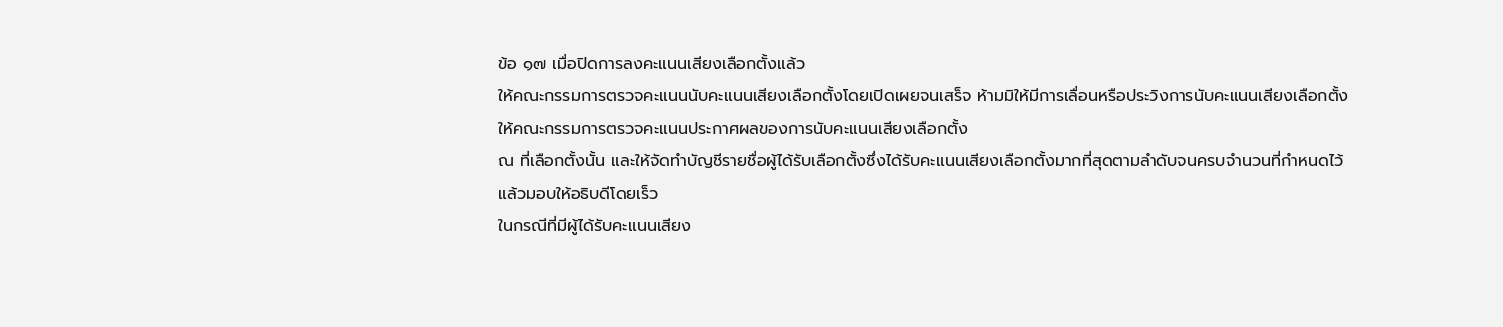ข้อ ๑๗ เมื่อปิดการลงคะแนนเสียงเลือกตั้งแล้ว
ให้คณะกรรมการตรวจคะแนนนับคะแนนเสียงเลือกตั้งโดยเปิดเผยจนเสร็จ ห้ามมิให้มีการเลื่อนหรือประวิงการนับคะแนนเสียงเลือกตั้ง
ให้คณะกรรมการตรวจคะแนนประกาศผลของการนับคะแนนเสียงเลือกตั้ง
ณ ที่เลือกตั้งนั้น และให้จัดทำบัญชีรายชื่อผู้ได้รับเลือกตั้งซึ่งได้รับคะแนนเสียงเลือกตั้งมากที่สุดตามลำดับจนครบจำนวนที่กำหนดไว้
แล้วมอบให้อธิบดีโดยเร็ว
ในกรณีที่มีผู้ได้รับคะแนนเสียง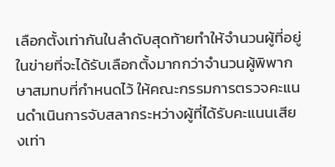เลือกตั้งเท่ากันในลำดับสุดท้ายทำให้จำนวนผู้ที่อยู่ในข่ายที่จะได้รับเลือกตั้งมากกว่าจำนวนผู้พิพากษาสมทบที่กำหนดไว้ ให้คณะกรรมการตรวจคะแนนดำเนินการจับสลากระหว่างผู้ที่ได้รับคะแนนเสียงเท่า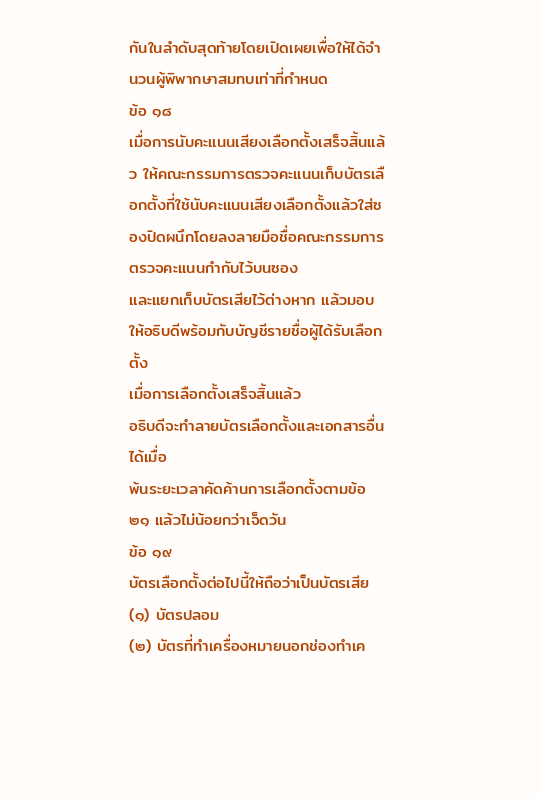กันในลำดับสุดท้ายโดยเปิดเผยเพื่อให้ได้จำนวนผู้พิพากษาสมทบเท่าที่กำหนด
ข้อ ๑๘
เมื่อการนับคะแนนเสียงเลือกตั้งเสร็จสิ้นแล้ว ให้คณะกรรมการตรวจคะแนนเก็บบัตรเลือกตั้งที่ใช้นับคะแนนเสียงเลือกตั้งแล้วใส่ซองปิดผนึกโดยลงลายมือชื่อคณะกรรมการตรวจคะแนนกำกับไว้บนซอง
และแยกเก็บบัตรเสียไว้ต่างหาก แล้วมอบให้อธิบดีพร้อมกับบัญชีรายชื่อผู้ได้รับเลือกตั้ง
เมื่อการเลือกตั้งเสร็จสิ้นแล้ว
อธิบดีจะทำลายบัตรเลือกตั้งและเอกสารอื่นได้เมื่อ
พ้นระยะเวลาคัดค้านการเลือกตั้งตามข้อ ๒๑ แล้วไม่น้อยกว่าเจ็ดวัน
ข้อ ๑๙
บัตรเลือกตั้งต่อไปนี้ให้ถือว่าเป็นบัตรเสีย
(๑) บัตรปลอม
(๒) บัตรที่ทำเครื่องหมายนอกช่องทำเค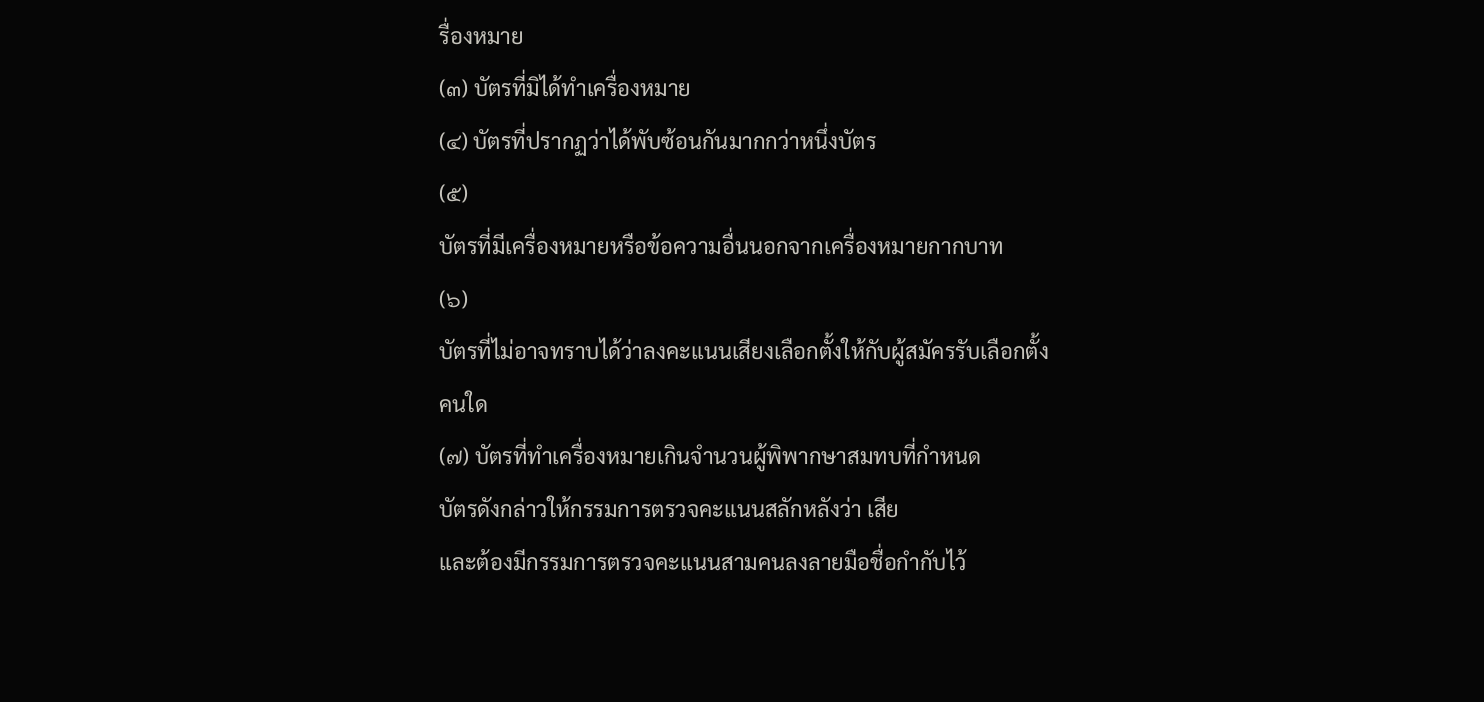รื่องหมาย
(๓) บัตรที่มิได้ทำเครื่องหมาย
(๔) บัตรที่ปรากฏว่าได้พับซ้อนกันมากกว่าหนึ่งบัตร
(๕)
บัตรที่มีเครื่องหมายหรือข้อความอื่นนอกจากเครื่องหมายกากบาท
(๖)
บัตรที่ไม่อาจทราบได้ว่าลงคะแนนเสียงเลือกตั้งให้กับผู้สมัครรับเลือกตั้ง
คนใด
(๗) บัตรที่ทำเครื่องหมายเกินจำนวนผู้พิพากษาสมทบที่กำหนด
บัตรดังกล่าวให้กรรมการตรวจคะแนนสลักหลังว่า เสีย
และต้องมีกรรมการตรวจคะแนนสามคนลงลายมือชื่อกำกับไว้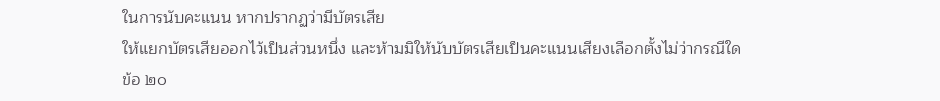ในการนับคะแนน หากปรากฏว่ามีบัตรเสีย
ให้แยกบัตรเสียออกไว้เป็นส่วนหนึ่ง และห้ามมิให้นับบัตรเสียเป็นคะแนนเสียงเลือกตั้งไม่ว่ากรณีใด
ข้อ ๒๐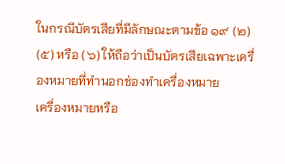ในกรณีบัตรเสียที่มีลักษณะตามข้อ ๑๙ (๒) (๕) หรือ (๖) ให้ถือว่าเป็นบัตรเสียเฉพาะเครื่องหมายที่ทำนอกช่องทำเครื่องหมาย
เครื่องหมายหรือ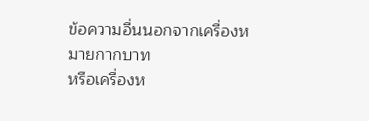ข้อความอื่นนอกจากเครื่องหมายกากบาท
หรือเครื่องห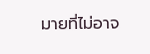มายที่ไม่อาจ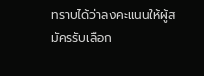ทราบได้ว่าลงคะแนนให้ผู้สมัครรับเลือก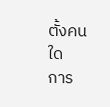ตั้งคนใด
การ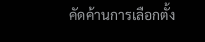คัดค้านการเลือกตั้ง